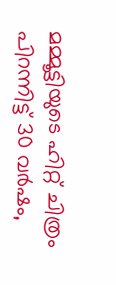മമ്മൂട്ടിയുടെ ഹിറ്റ് ചിത്രം പിറന്നിട്ട് 30 വർഷം,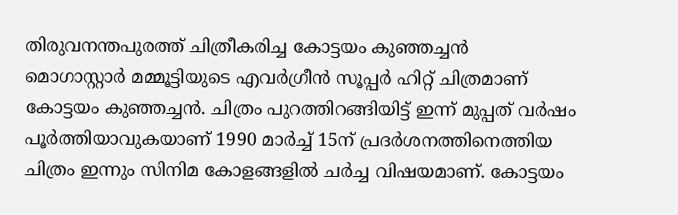തിരുവനന്തപുരത്ത് ചിത്രീകരിച്ച കോട്ടയം കുഞ്ഞച്ചൻ
മൊഗാസ്റ്റാർ മമ്മൂട്ടിയുടെ എവർഗ്രീൻ സൂപ്പർ ഹിറ്റ് ചിത്രമാണ് കോട്ടയം കുഞ്ഞച്ചൻ. ചിത്രം പുറത്തിറങ്ങിയിട്ട് ഇന്ന് മുപ്പത് വർഷം പൂർത്തിയാവുകയാണ് 1990 മാർച്ച് 15ന് പ്രദർശനത്തിനെത്തിയ ചിത്രം ഇന്നും സിനിമ കോളങ്ങളിൽ ചർച്ച വിഷയമാണ്. കോട്ടയം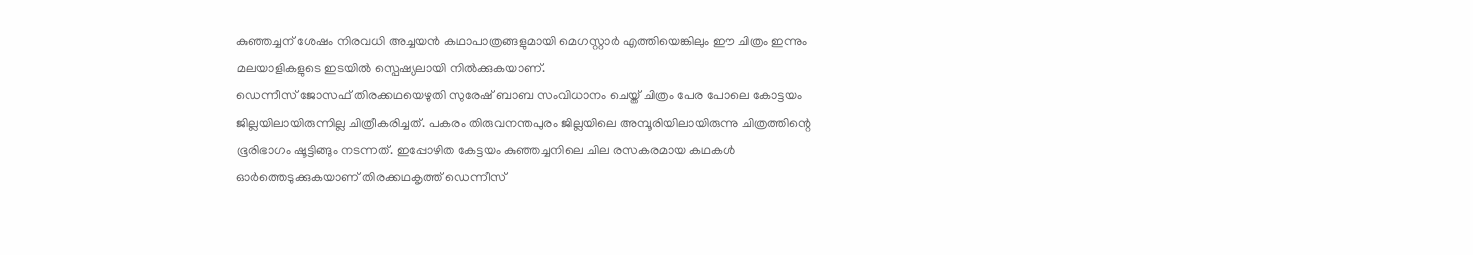കുഞ്ഞച്ചന് ശേഷം നിരവധി അച്ചയൻ കഥാപാത്രങ്ങളുമായി മെഗസ്റ്റാർ എത്തിയെങ്കിലും ഈ ചിത്രം ഇന്നും മലയാളികളുടെ ഇടയിൽ സ്പെഷ്യലായി നിൽക്കുകയാണ്.
ഡെന്നീസ് ജോസഫ് തിരക്കഥയെഴുതി സുരേഷ് ബാബ സംവിധാനം ചെയ്ത് ചിത്രം പേര പോലെ കോട്ടയം ജില്ലയിലായിരുന്നില്ല ചിത്രീകരിച്ചത്. പകരം തിരുവനന്തപുരം ജില്ലയിലെ അമ്പൂരിയിലായിരുന്നു ചിത്രത്തിന്റെ ഭൂരിഭാഗം ഷൂട്ടിങ്ങും നടന്നത്. ഇപ്പോഴിത കേട്ടയം കുഞ്ഞച്ചനിലെ ചില രസകരമായ കഥകൾ ഓർത്തെടുക്കുകയാണ് തിരക്കഥകൃത്ത് ഡെന്നീസ്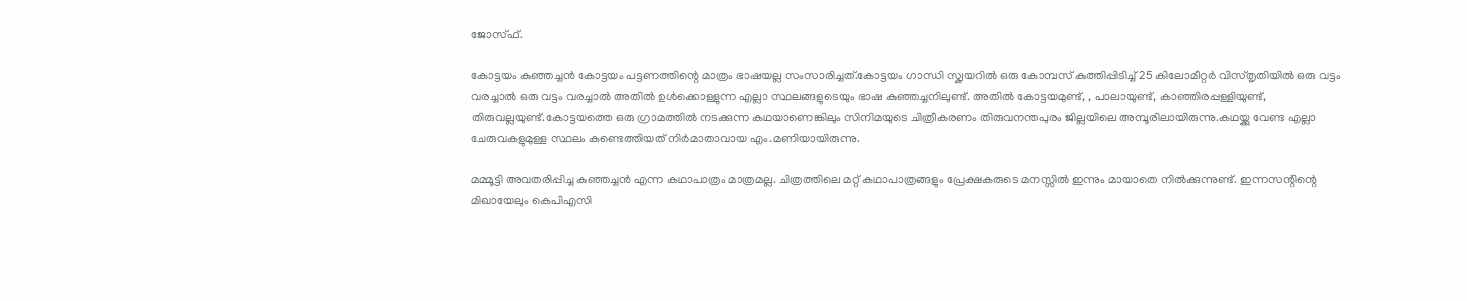ജോസ്ഫ്.

കോട്ടയം കുഞ്ഞച്ചൻ കോട്ടയം പട്ടണത്തിന്റെ മാത്രം ഭാഷയല്ല സംസാരിച്ചത്.കോട്ടയം ഗാന്ധി സ്ക്വയറിൽ ഒരു കോമ്പസ് കുത്തിപ്പിടിച്ച് 25 കിലോമീറ്റർ വിസ്തൃതിയിൽ ഒരു വട്ടം വരച്ചാൽ ഒരു വട്ടം വരച്ചാൽ അതിൽ ഉൾക്കൊള്ളുന്ന എല്ലാ സ്ഥലങ്ങളുടെയും ഭാഷ കുഞ്ഞച്ചനിലുണ്ട്. അതിൽ കോട്ടയമുണ്ട്, , പാലായുണ്ട്, കാഞ്ഞിരപ്പള്ളിയുണ്ട്, തിരുവല്ലയുണ്ട്.കോട്ടയത്തെ ഒരു ഗ്രാമത്തിൽ നടക്കുന്ന കഥയാണെങ്കിലും സിനിമയുടെ ചിത്രീകരണം തിരുവനന്തപുരം ജില്ലയിലെ അമ്പൂരിലായിരുന്നു.കഥയ്ക്കു വേണ്ട എല്ലാ ചേരുവകളുമുള്ള സ്ഥലം കണ്ടെത്തിയത് നിർമാതാവായ എം.മണിയായിരുന്നു.

മമ്മൂട്ടി അവതരിപ്പിച്ച കുഞ്ഞച്ചൻ എന്ന കഥാപാത്രം മാത്രമല്ല. ചിത്രത്തിലെ മറ്റ് കഥാപാത്രങ്ങളും പ്രേക്ഷകരുടെ മനസ്സിൽ ഇന്നും മായാതെ നിൽക്കുന്നുണ്ട്. ഇന്നസന്റിന്റെ മിഖായേലും കെപിഎസി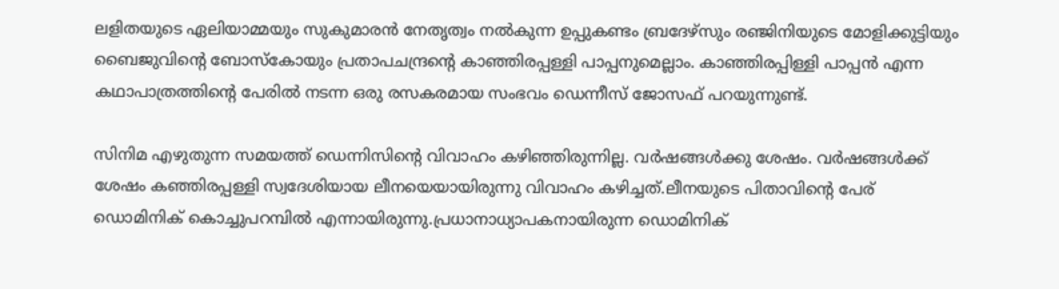ലളിതയുടെ ഏലിയാമ്മയും സുകുമാരൻ നേതൃത്വം നൽകുന്ന ഉപ്പുകണ്ടം ബ്രദേഴ്സും രഞ്ജിനിയുടെ മോളിക്കുട്ടിയും ബൈജുവിന്റെ ബോസ്കോയും പ്രതാപചന്ദ്രന്റെ കാഞ്ഞിരപ്പള്ളി പാപ്പനുമെല്ലാം. കാഞ്ഞിരപ്പിള്ളി പാപ്പൻ എന്ന കഥാപാത്രത്തിന്റെ പേരിൽ നടന്ന ഒരു രസകരമായ സംഭവം ഡെന്നീസ് ജോസഫ് പറയുന്നുണ്ട്.

സിനിമ എഴുതുന്ന സമയത്ത് ഡെന്നിസിന്റെ വിവാഹം കഴിഞ്ഞിരുന്നില്ല. വർഷങ്ങൾക്കു ശേഷം. വർഷങ്ങൾക്ക് ശേഷം കഞ്ഞിരപ്പള്ളി സ്വദേശിയായ ലീനയെയായിരുന്നു വിവാഹം കഴിച്ചത്.ലീനയുടെ പിതാവിന്റെ പേര് ഡൊമിനിക് കൊച്ചുപറമ്പിൽ എന്നായിരുന്നു.പ്രധാനാധ്യാപകനായിരുന്ന ഡൊമിനിക്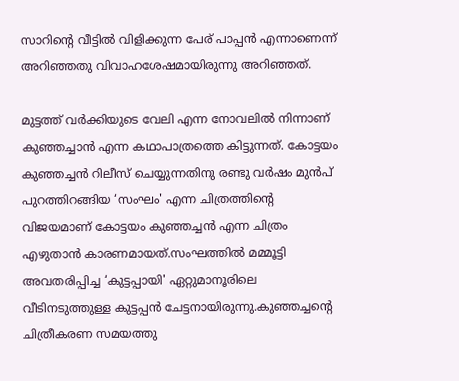സാറിന്റെ വീട്ടിൽ വിളിക്കുന്ന പേര് പാപ്പൻ എന്നാണെന്ന് അറിഞ്ഞതു വിവാഹശേഷമായിരുന്നു അറിഞ്ഞത്.

മുട്ടത്ത് വർക്കിയുടെ വേലി എന്ന നോവലിൽ നിന്നാണ് കുഞ്ഞച്ചാൻ എന്ന കഥാപാത്രത്തെ കിട്ടുന്നത്. കോട്ടയം കുഞ്ഞച്ചൻ റിലീസ് ചെയ്യുന്നതിനു രണ്ടു വർഷം മുൻപ് പുറത്തിറങ്ങിയ ‘സംഘം' എന്ന ചിത്രത്തിന്റെ വിജയമാണ് കോട്ടയം കുഞ്ഞച്ചൻ എന്ന ചിത്രം എഴുതാൻ കാരണമായത്.സംഘത്തിൽ മമ്മൂട്ടി അവതരിപ്പിച്ച ‘കുട്ടപ്പായി' ഏറ്റുമാനൂരിലെ വീടിനടുത്തുള്ള കുട്ടപ്പൻ ചേട്ടനായിരുന്നു.കുഞ്ഞച്ചന്റെ ചിത്രീകരണ സമയത്തു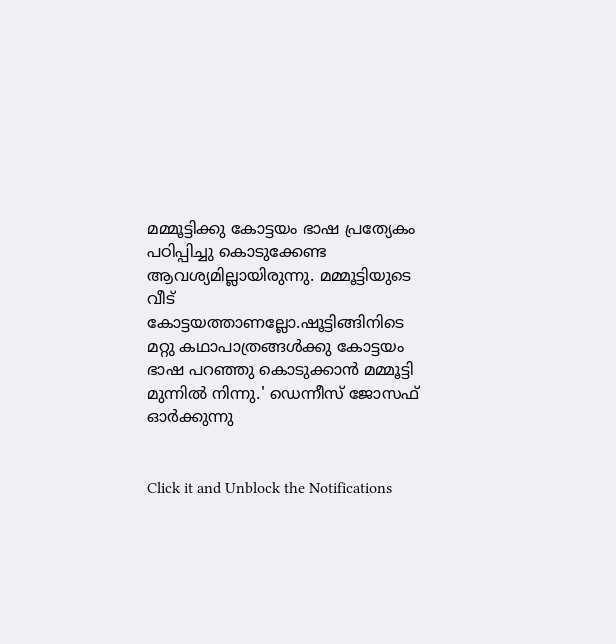മമ്മൂട്ടിക്കു കോട്ടയം ഭാഷ പ്രത്യേകം പഠിപ്പിച്ചു കൊടുക്കേണ്ട ആവശ്യമില്ലായിരുന്നു. മമ്മൂട്ടിയുടെ വീട് കോട്ടയത്താണല്ലോ.ഷൂട്ടിങ്ങിനിടെ മറ്റു കഥാപാത്രങ്ങൾക്കു കോട്ടയം ഭാഷ പറഞ്ഞു കൊടുക്കാൻ മമ്മൂട്ടി മുന്നിൽ നിന്നു.' ഡെന്നീസ് ജോസഫ് ഓർക്കുന്നു


Click it and Unblock the Notifications